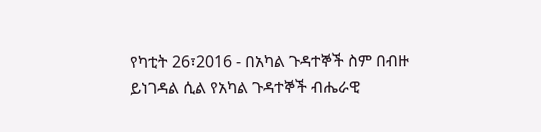የካቲት 26፣2016 - በአካል ጉዳተኞች ስም በብዙ ይነገዳል ሲል የአካል ጉዳተኞች ብሔራዊ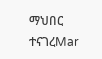ማህበር ተናገረMar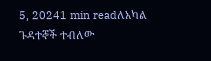5, 20241 min readለአካል ጉዳተኞች ተብለው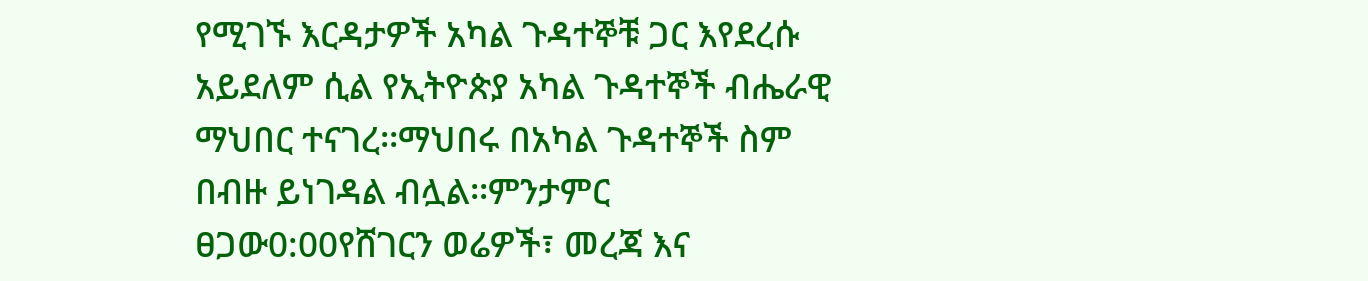የሚገኙ እርዳታዎች አካል ጉዳተኞቹ ጋር እየደረሱ አይደለም ሲል የኢትዮጵያ አካል ጉዳተኞች ብሔራዊ ማህበር ተናገረ፡፡ማህበሩ በአካል ጉዳተኞች ስም በብዙ ይነገዳል ብሏል፡፡ምንታምር ፀጋው0:00የሸገርን ወሬዎች፣ መረጃ እና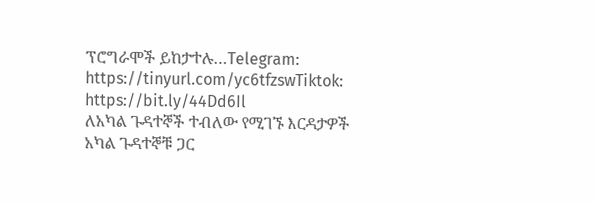ፕሮግራሞች ይከታተሉ…Telegram: https://tinyurl.com/yc6tfzswTiktok: https://bit.ly/44Dd6Il
ለአካል ጉዳተኞች ተብለው የሚገኙ እርዳታዎች አካል ጉዳተኞቹ ጋር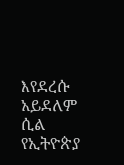እየደረሱ አይደለም ሲል የኢትዮጵያ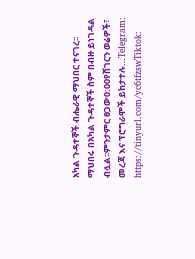አካል ጉዳተኞች ብሔራዊ ማህበር ተናገረ፡፡ማህበሩ በአካል ጉዳተኞች ስም በብዙ ይነገዳል ብሏል፡፡ምንታምር ፀጋው0:00የሸገርን ወሬዎች፣ መረጃ እና ፕሮግራሞች ይከታተሉ…Telegram: https://tinyurl.com/yc6tfzswTiktok: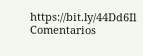https://bit.ly/44Dd6Il
Comentarios